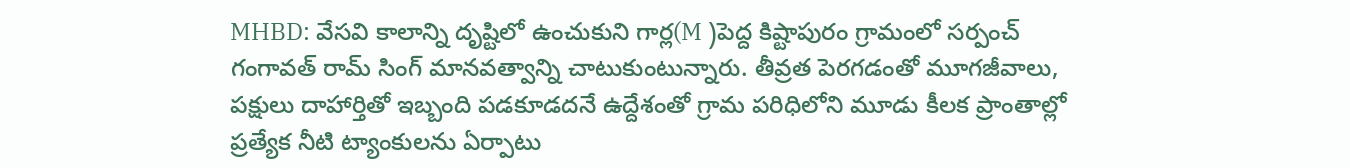MHBD: వేసవి కాలాన్ని దృష్టిలో ఉంచుకుని గార్ల(M )పెద్ద కిష్టాపురం గ్రామంలో సర్పంచ్ గంగావత్ రామ్ సింగ్ మానవత్వాన్ని చాటుకుంటున్నారు. తీవ్రత పెరగడంతో మూగజీవాలు, పక్షులు దాహార్తితో ఇబ్బంది పడకూడదనే ఉద్దేశంతో గ్రామ పరిధిలోని మూడు కీలక ప్రాంతాల్లో ప్రత్యేక నీటి ట్యాంకులను ఏర్పాటు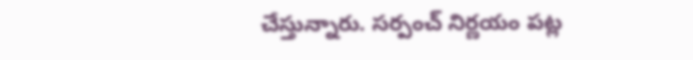చేస్తున్నారు. సర్పంచ్ నిర్ణయం పట్ల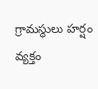గ్రామస్థులు హర్షం వ్యక్తం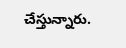చేస్తున్నారు.